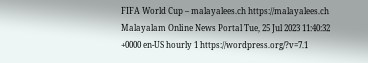FIFA World Cup – malayalees.ch https://malayalees.ch Malayalam Online News Portal Tue, 25 Jul 2023 11:40:32 +0000 en-US hourly 1 https://wordpress.org/?v=7.1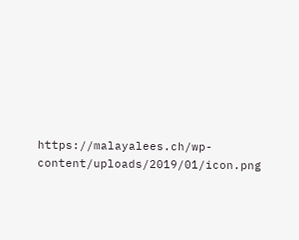https://malayalees.ch/wp-content/uploads/2019/01/icon.png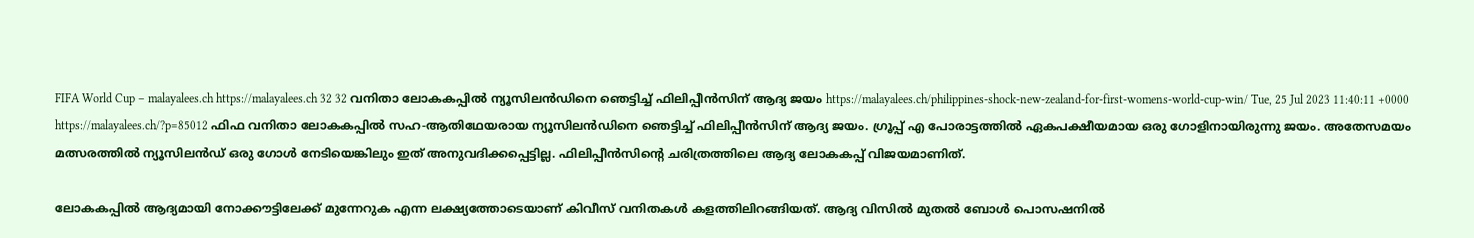FIFA World Cup – malayalees.ch https://malayalees.ch 32 32 വനിതാ ലോകകപ്പിൽ ന്യൂസിലൻഡിനെ ഞെട്ടിച്ച് ഫിലിപ്പീൻസിന് ആദ്യ ജയം https://malayalees.ch/philippines-shock-new-zealand-for-first-womens-world-cup-win/ Tue, 25 Jul 2023 11:40:11 +0000 https://malayalees.ch/?p=85012 ഫിഫ വനിതാ ലോകകപ്പിൽ സഹ-ആതിഥേയരായ ന്യൂസിലൻഡിനെ ഞെട്ടിച്ച് ഫിലിപ്പീൻസിന് ആദ്യ ജയം. ഗ്രൂപ്പ് എ പോരാട്ടത്തിൽ ഏകപക്ഷീയമായ ഒരു ഗോളിനായിരുന്നു ജയം. അതേസമയം മത്സരത്തിൽ ന്യൂസിലൻഡ് ഒരു ഗോൾ നേടിയെങ്കിലും ഇത് അനുവദിക്കപ്പെട്ടില്ല. ഫിലിപ്പീൻസിന്റെ ചരിത്രത്തിലെ ആദ്യ ലോകകപ്പ് വിജയമാണിത്.

ലോകകപ്പിൽ ആദ്യമായി നോക്കൗട്ടിലേക്ക് മുന്നേറുക എന്ന ലക്ഷ്യത്തോടെയാണ് കിവീസ് വനിതകൾ കളത്തിലിറങ്ങിയത്. ആദ്യ വിസിൽ മുതൽ ബോൾ പൊസഷനിൽ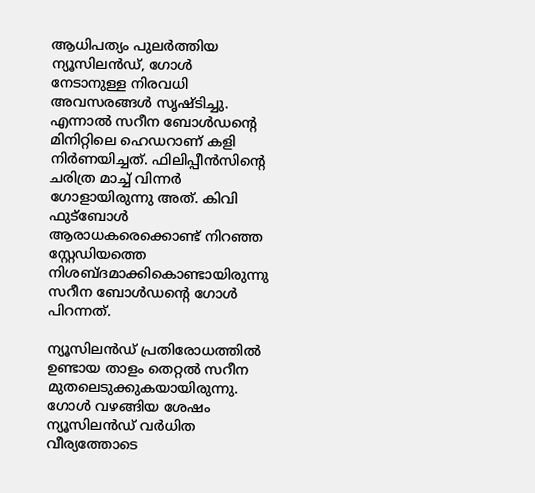ആധിപത്യം പുലർത്തിയ ന്യൂസിലൻഡ്, ഗോൾ നേടാനുള്ള നിരവധി അവസരങ്ങൾ സൃഷ്ടിച്ചു. എന്നാൽ സറീന ബോൾഡന്റെ മിനിറ്റിലെ ഹെഡറാണ് കളി നിർണയിച്ചത്. ഫിലിപ്പീൻസിന്റെ ചരിത്ര മാച്ച് വിന്നർ ഗോളായിരുന്നു അത്. കിവി ഫുട്ബോൾ ആരാധകരെക്കൊണ്ട് നിറഞ്ഞ സ്റ്റേഡിയത്തെ നിശബ്ദമാക്കികൊണ്ടായിരുന്നു സറീന ബോൾഡന്റെ ഗോൾ പിറന്നത്.

ന്യൂസിലൻഡ് പ്രതിരോധത്തിൽ ഉണ്ടായ താളം തെറ്റൽ സറീന മുതലെടുക്കുകയായിരുന്നു. ഗോൾ വഴങ്ങിയ ശേഷം ന്യൂസിലൻഡ് വർധിത വീര്യത്തോടെ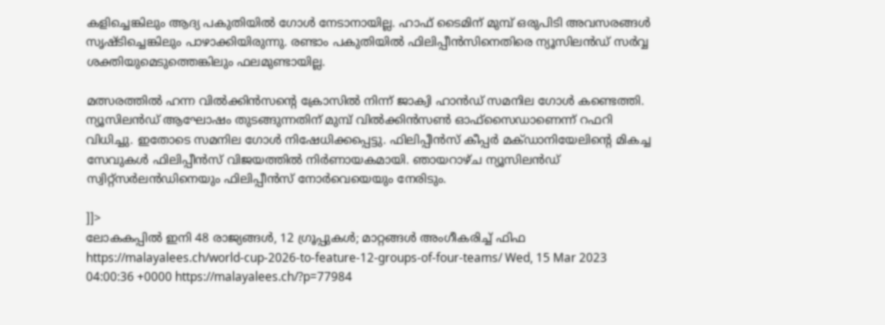കളിച്ചെങ്കിലും ആദ്യ പകുതിയിൽ ഗോൾ നേടാനായില്ല. ഹാഫ് ടൈമിന് മുമ്പ് ഒരുപിടി അവസരങ്ങൾ സൃഷ്ടിച്ചെങ്കിലും പാഴാക്കിയിരുന്നു. രണ്ടാം പകുതിയിൽ ഫിലിപ്പീൻസിനെതിരെ ന്യൂസിലൻഡ് സർവ്വ ശക്തിയുമെടുത്തെങ്കിലും ഫലമുണ്ടായില്ല.

മത്സരത്തിൽ ഹന്ന വിൽക്കിൻസന്റെ ക്രോസിൽ നിന്ന് ജാക്വി ഹാൻഡ് സമനില ഗോൾ കണ്ടെത്തി. ന്യൂസിലൻഡ് ആഘോഷം തുടങ്ങുന്നതിന് മുമ്പ് വിൽക്കിൻസൺ ഓഫ്സൈഡാണെന്ന് റഫറി വിധിച്ചു. ഇതോടെ സമനില ഗോൾ നിഷേധിക്കപ്പെട്ടു. ഫിലിപ്പീൻസ് കീപ്പർ മക്ഡാനിയേലിന്റെ മികച്ച സേവുകൾ ഫിലിപ്പീൻസ് വിജയത്തിൽ നിർണായകമായി. ഞായറാഴ്ച ന്യൂസിലൻഡ് സ്വിറ്റ്‌സർലൻഡിനെയും ഫിലിപ്പീൻസ് നോർവെയെയും നേരിടും.

]]>
ലോകകപ്പിൽ ഇനി 48 രാജ്യങ്ങൾ, 12 ഗ്രൂപ്പുകൾ; മാറ്റങ്ങൾ അംഗീകരിച്ച് ഫിഫ https://malayalees.ch/world-cup-2026-to-feature-12-groups-of-four-teams/ Wed, 15 Mar 2023 04:00:36 +0000 https://malayalees.ch/?p=77984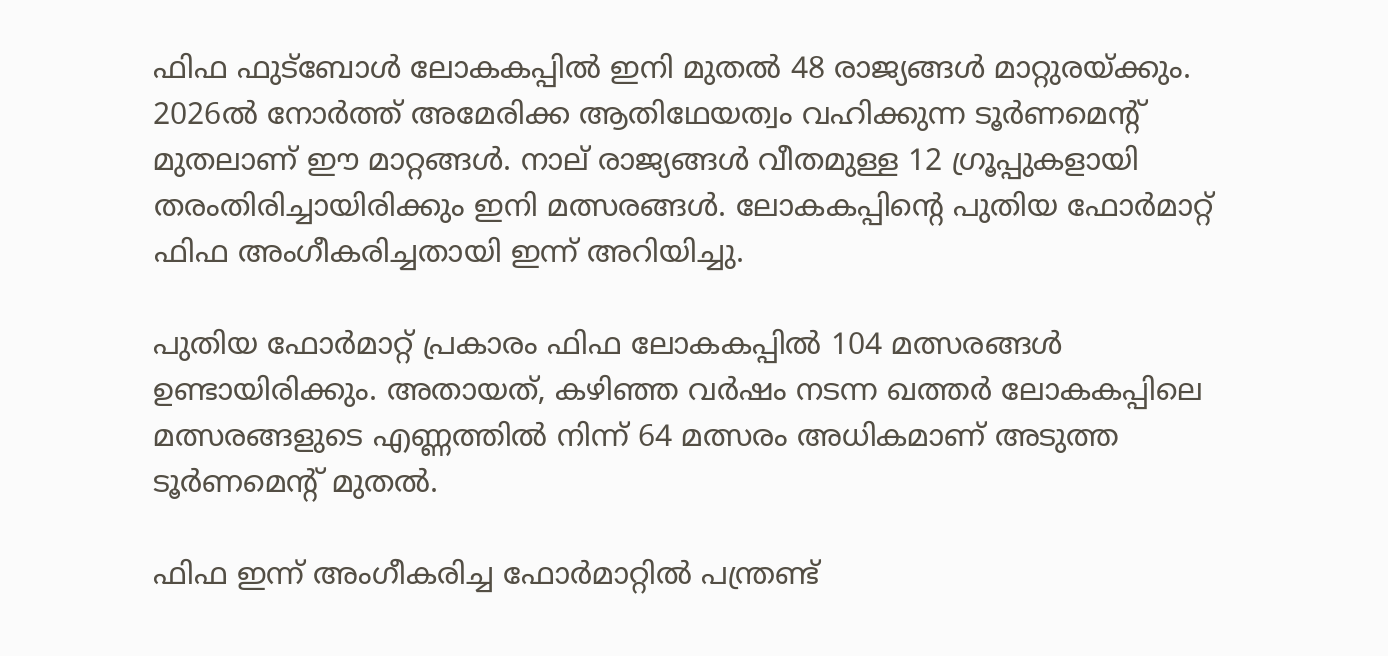ഫിഫ ഫുട്ബോൾ ലോകകപ്പിൽ ഇനി മുതൽ 48 രാജ്യങ്ങൾ മാറ്റുരയ്ക്കും. 2026ൽ നോർത്ത് അമേരിക്ക ആതിഥേയത്വം വഹിക്കുന്ന ടൂർണമെന്റ് മുതലാണ് ഈ മാറ്റങ്ങൾ. നാല് രാജ്യങ്ങൾ വീതമുള്ള 12 ഗ്രൂപ്പുകളായി തരംതിരിച്ചായിരിക്കും ഇനി മത്സരങ്ങൾ. ലോകകപ്പിന്റെ പുതിയ ഫോർമാറ്റ് ഫിഫ അംഗീകരിച്ചതായി ഇന്ന് അറിയിച്ചു.

പുതിയ ഫോർമാറ്റ് പ്രകാരം ഫിഫ ലോകകപ്പിൽ 104 മത്സരങ്ങൾ ഉണ്ടായിരിക്കും. അതായത്, കഴിഞ്ഞ വർഷം നടന്ന ഖത്തർ ലോകകപ്പിലെ മത്സരങ്ങളുടെ എണ്ണത്തിൽ നിന്ന് 64 മത്സരം അധികമാണ് അടുത്ത ടൂർണമെന്റ് മുതൽ.

ഫിഫ ഇന്ന് അംഗീകരിച്ച ഫോർമാറ്റിൽ പന്ത്രണ്ട്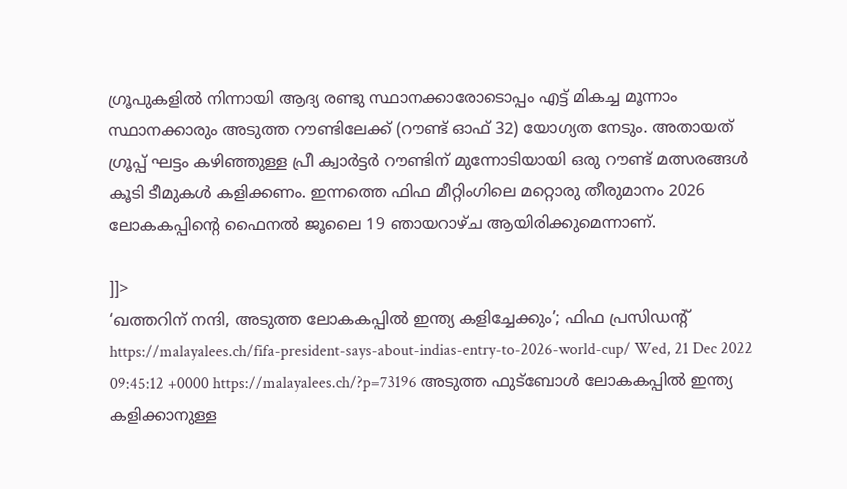ഗ്രൂപുകളിൽ നിന്നായി ആദ്യ രണ്ടു സ്ഥാനക്കാരോടൊപ്പം എട്ട് മികച്ച മൂന്നാം സ്ഥാനക്കാരും അടുത്ത റൗണ്ടിലേക്ക് (റൗണ്ട് ഓഫ് 32) യോഗ്യത നേടും. അതായത് ഗ്രൂപ്പ് ഘട്ടം കഴിഞ്ഞുള്ള പ്രീ ക്വാർട്ടർ റൗണ്ടിന് മുന്നോടിയായി ഒരു റൗണ്ട് മത്സരങ്ങൾ കൂടി ടീമുകൾ കളിക്കണം. ഇന്നത്തെ ഫിഫ മീറ്റിംഗിലെ മറ്റൊരു തീരുമാനം 2026 ലോകകപ്പിന്റെ ഫൈനൽ ജൂലൈ 19 ഞായറാഴ്ച ആയിരിക്കുമെന്നാണ്.

]]>
‘ഖത്തറിന് നന്ദി, അടുത്ത ലോകകപ്പില്‍ ഇന്ത്യ കളിച്ചേക്കും’; ഫിഫ പ്രസിഡന്റ് https://malayalees.ch/fifa-president-says-about-indias-entry-to-2026-world-cup/ Wed, 21 Dec 2022 09:45:12 +0000 https://malayalees.ch/?p=73196 അടുത്ത ഫുട്‌ബോള്‍ ലോകകപ്പില്‍ ഇന്ത്യ കളിക്കാനുള്ള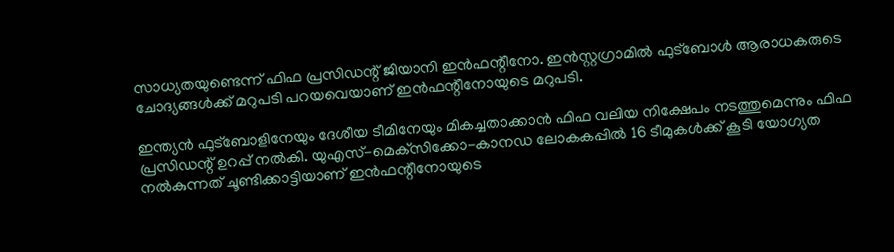സാധ്യതയുണ്ടെന്ന് ഫിഫ പ്രസിഡന്റ് ജിയാനി ഇന്‍ഫന്റീനോ. ഇന്‍സ്റ്റഗ്രാമില്‍ ഫുട്‌ബോള്‍ ആരാധകരുടെ ചോദ്യങ്ങള്‍ക്ക് മറുപടി പറയവെയാണ് ഇന്‍ഫന്റീനോയുടെ മറുപടി.

ഇന്ത്യന്‍ ഫുട്‌ബോളിനേയും ദേശീയ ടീമിനേയും മികച്ചതാക്കാന്‍ ഫിഫ വലിയ നിക്ഷേപം നടത്തുമെന്നും ഫിഫ പ്രസിഡന്റ് ഉറപ്പ് നല്‍കി. യുഎസ്-മെക്‌സിക്കോ-കാനഡ ലോകകപ്പില്‍ 16 ടീമുകള്‍ക്ക് കൂടി യോഗ്യത നല്‍കുന്നത് ചൂണ്ടിക്കാട്ടിയാണ് ഇന്‍ഫന്റീനോയുടെ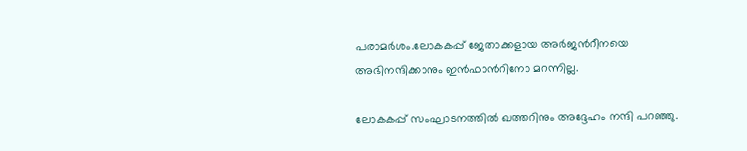പരാമര്‍ശം.ലോകകപ്പ് ജേതാക്കളായ അര്‍ജന്‍റീനയെ അഭിനന്ദിക്കാനും ഇന്‍ഫാന്‍റിനോ മറന്നില്ല.

ലോകകപ്പ് സംഘാടനത്തില്‍ ഖത്തറിനും അദ്ദേഹം നന്ദി പറഞ്ഞു.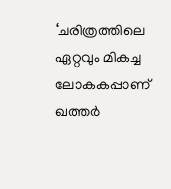‘ചരിത്രത്തിലെ ഏറ്റവും മികച്ച ലോകകപ്പാണ് ഖത്തര്‍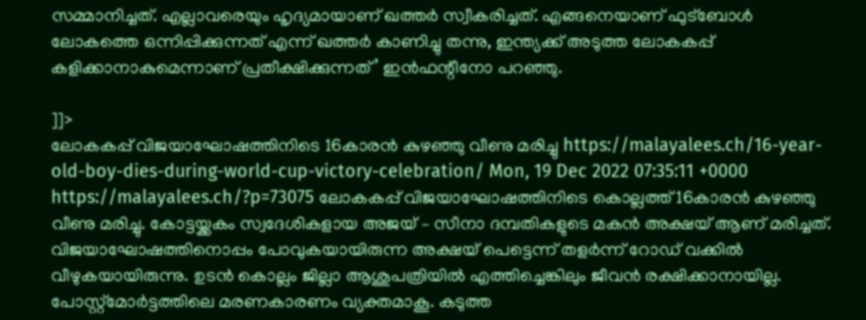സമ്മാനിച്ചത്. എല്ലാവരെയും ഹൃദ്യമായാണ് ഖത്തര്‍ സ്വീകരിച്ചത്. എങ്ങനെയാണ് ഫുട്ബോള്‍ ലോകത്തെ ഒന്നിപ്പിക്കുന്നത് എന്ന് ഖത്തര്‍ കാണിച്ചു തന്നു, ഇന്ത്യക്ക് അടുത്ത ലോകകപ്പ് കളിക്കാനാകുമെന്നാണ് പ്രതീക്ഷിക്കുന്നത്’ ഇന്‍ഫന്റീനോ പറഞ്ഞു.

]]>
ലോകകപ്പ് വിജയാഘോഷത്തിനിടെ 16കാരന്‍ കുഴഞ്ഞു വീണു മരിച്ചു https://malayalees.ch/16-year-old-boy-dies-during-world-cup-victory-celebration/ Mon, 19 Dec 2022 07:35:11 +0000 https://malayalees.ch/?p=73075 ലോകകപ്പ് വിജയാഘോഷത്തിനിടെ കൊല്ലത്ത് 16കാരന്‍ കുഴഞ്ഞു വീണു മരിച്ചു. കോട്ടയ്ക്കകം സ്വദേശികളായ അജയ് – സീനാ ദമ്പതികളുടെ മകന്‍ അക്ഷയ് ആണ് മരിച്ചത്. വിജയാഘോഷത്തിനൊപ്പം പോവുകയായിരുന്ന അക്ഷയ് പെട്ടെന്ന് തളര്‍ന്ന് റോഡ് വക്കില്‍ വീഴുകയായിരുന്നു. ഉടന്‍ കൊല്ലം ജില്ലാ ആശുപത്രിയില്‍ എത്തിച്ചെങ്കിലും ജീവന്‍ രക്ഷിക്കാനായില്ല. പോസ്റ്റ്‌മോര്‍ട്ടത്തിലെ മരണകാരണം വ്യക്തമാകൂ. കടുത്ത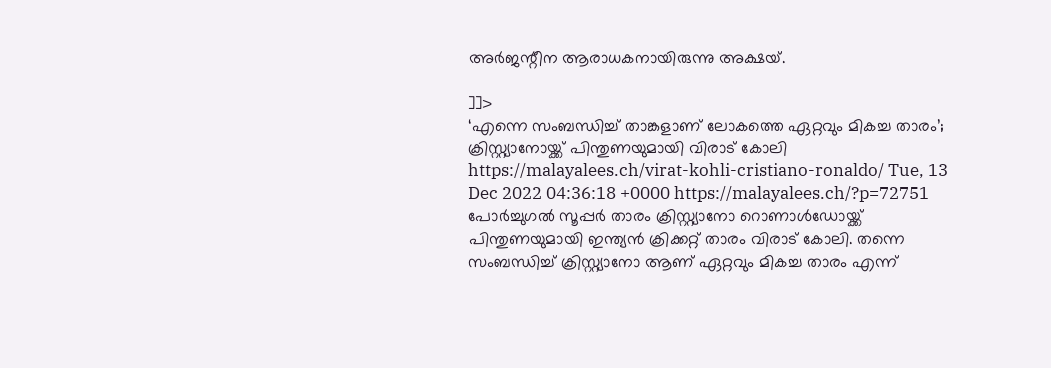അര്‍ജന്റീന ആരാധകനായിരുന്നു അക്ഷയ്.

]]>
‘എന്നെ സംബന്ധിച്ച് താങ്കളാണ് ലോകത്തെ ഏറ്റവും മികച്ച താരം’; ക്രിസ്റ്റ്യാനോയ്ക്ക് പിന്തുണയുമായി വിരാട് കോലി https://malayalees.ch/virat-kohli-cristiano-ronaldo/ Tue, 13 Dec 2022 04:36:18 +0000 https://malayalees.ch/?p=72751 പോർച്ചുഗൽ സൂപ്പർ താരം ക്രിസ്റ്റ്യാനോ റൊണാൾഡോയ്ക്ക് പിന്തുണയുമായി ഇന്ത്യൻ ക്രിക്കറ്റ് താരം വിരാട് കോലി. തന്നെ സംബന്ധിച്ച് ക്രിസ്റ്റ്യാനോ ആണ് ഏറ്റവും മികച്ച താരം എന്ന്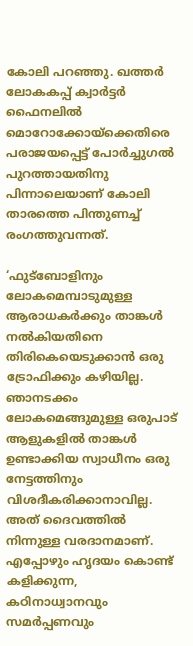കോലി പറഞ്ഞു. ഖത്തർ ലോകകപ്പ് ക്വാർട്ടർ ഫൈനലിൽ മൊറോക്കോയ്ക്കെതിരെ പരാജയപ്പെട്ട് പോർച്ചുഗൽ പുറത്തായതിനു പിന്നാലെയാണ് കോലി താരത്തെ പിന്തുണച്ച് രംഗത്തുവന്നത്.

‘ഫുട്ബോളിനും ലോകമെമ്പാടുമുള്ള ആരാധകർക്കും താങ്കൾ നൽകിയതിനെ തിരികെയെടുക്കാൻ ഒരു ട്രോഫിക്കും കഴിയില്ല. ഞാനടക്കം ലോകമെങ്ങുമുള്ള ഒരുപാട് ആളുകളിൽ താങ്കൾ ഉണ്ടാക്കിയ സ്വാധീനം ഒരു നേട്ടത്തിനും വിശദീകരിക്കാനാവില്ല. അത് ദൈവത്തിൽ നിന്നുള്ള വരദാനമാണ്. എപ്പോഴും ഹൃദയം കൊണ്ട് കളിക്കുന്ന, കഠിനാധ്വാനവും സമർപ്പണവും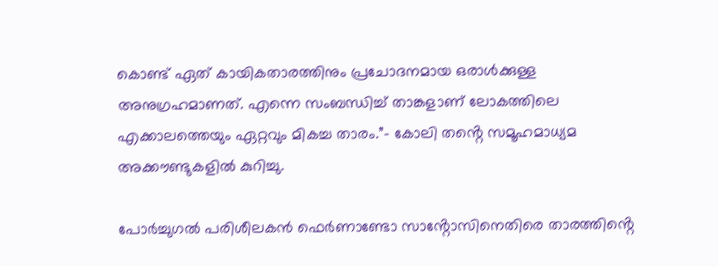കൊണ്ട് ഏത് കായികതാരത്തിനും പ്രചോദനമായ ഒരാൾക്കുള്ള അനുഗ്രഹമാണത്. എന്നെ സംബന്ധിച്ച് താങ്കളാണ് ലോകത്തിലെ എക്കാലത്തെയും ഏറ്റവും മികച്ച താരം.”- കോലി തൻ്റെ സമൂഹമാധ്യമ അക്കൗണ്ടുകളിൽ കുറിച്ചു.

പോർച്ചുഗൽ പരിശീലകൻ ഫെർണാണ്ടോ സാൻ്റോസിനെതിരെ താരത്തിൻ്റെ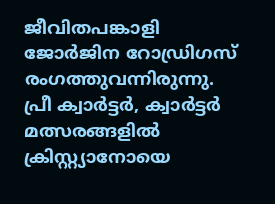ജീവിതപങ്കാളി ജോർജിന റോഡ്രിഗസ് രംഗത്തുവന്നിരുന്നു. പ്രീ ക്വാർട്ടർ, ക്വാർട്ടർ മത്സരങ്ങളിൽ ക്രിസ്റ്റ്യാനോയെ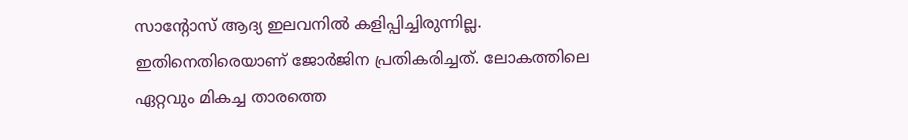സാൻ്റോസ് ആദ്യ ഇലവനിൽ കളിപ്പിച്ചിരുന്നില്ല. ഇതിനെതിരെയാണ് ജോർജിന പ്രതികരിച്ചത്. ലോകത്തിലെ ഏറ്റവും മികച്ച താരത്തെ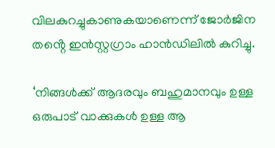വിലകുറച്ചുകാണുകയാണെന്ന് ജോർജിന തൻ്റെ ഇൻസ്റ്റഗ്രാം ഹാൻഡിലിൽ കുറിച്ചു.

‘നിങ്ങൾക്ക് ആദരവും ബഹുമാനവും ഉള്ള ഒരുപാട് വാക്കുകൾ ഉള്ള ആ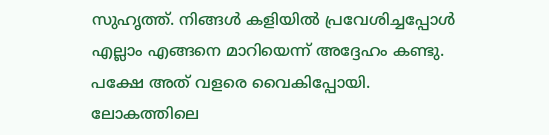സുഹൃത്ത്. നിങ്ങൾ കളിയിൽ പ്രവേശിച്ചപ്പോൾ എല്ലാം എങ്ങനെ മാറിയെന്ന് അദ്ദേഹം കണ്ടു. പക്ഷേ അത് വളരെ വൈകിപ്പോയി. ലോകത്തിലെ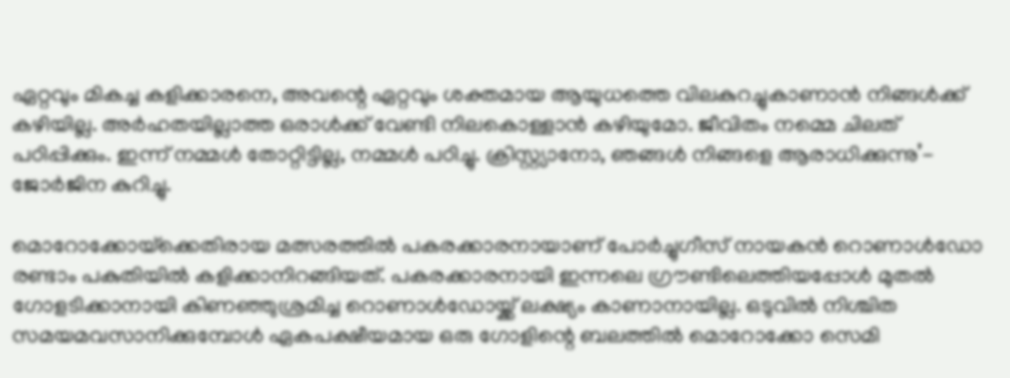ഏറ്റവും മികച്ച കളിക്കാരനെ, അവന്റെ ഏറ്റവും ശക്തമായ ആയുധത്തെ വിലകുറച്ചുകാണാൻ നിങ്ങൾക്ക് കഴിയില്ല. അർഹതയില്ലാത്ത ഒരാൾക്ക് വേണ്ടി നിലകൊള്ളാൻ കഴിയുമോ. ജീവിതം നമ്മെ ചിലത് പഠിപ്പിക്കും. ഇന്ന് നമ്മൾ തോറ്റിട്ടില്ല, നമ്മൾ പഠിച്ചു. ക്രിസ്റ്റ്യാനോ, ഞങ്ങൾ നിങ്ങളെ ആരാധിക്കുന്നു’- ജോർജിന കുറിച്ചു.

മൊറോക്കോയ്‌ക്കെതിരായ മത്സരത്തിൽ പകരക്കാരനായാണ് പോർച്ചുഗീസ് നായകൻ റൊണാൾഡോ രണ്ടാം പകുതിയിൽ കളിക്കാനിറങ്ങിയത്. പകരക്കാരനായി ഇന്നലെ ഗ്രൗണ്ടിലെത്തിയപ്പോൾ മുതൽ ഗോളടിക്കാനായി കിണഞ്ഞുശ്രമിച്ച റൊണാൾഡോയ്ക്ക് ലക്ഷ്യം കാണാനായില്ല. ഒടുവിൽ നിശ്ചിത സമയമവസാനിക്കുമ്പോൾ ഏകപക്ഷീയമായ ഒരു ഗോളിന്റെ ബലത്തിൽ മൊറോക്കോ സെമി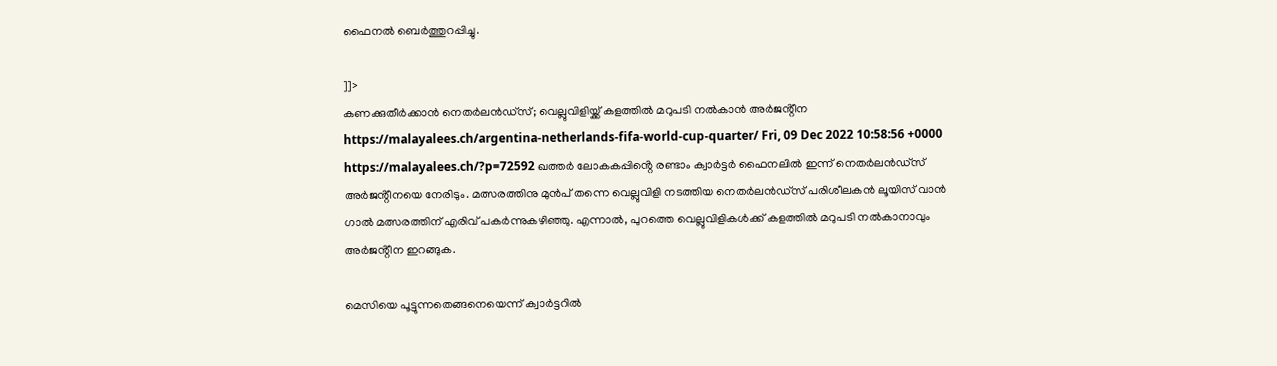ഫൈനൽ ബെർത്തുറപ്പിച്ചു.

]]>
കണക്കുതീർക്കാൻ നെതർലൻഡ്സ്; വെല്ലുവിളിയ്ക്ക് കളത്തിൽ മറുപടി നൽകാൻ അർജൻ്റീന https://malayalees.ch/argentina-netherlands-fifa-world-cup-quarter/ Fri, 09 Dec 2022 10:58:56 +0000 https://malayalees.ch/?p=72592 ഖത്തർ ലോകകപ്പിൻ്റെ രണ്ടാം ക്വാർട്ടർ ഫൈനലിൽ ഇന്ന് നെതർലൻഡ്സ് അർജൻ്റീനയെ നേരിടും. മത്സരത്തിനു മുൻപ് തന്നെ വെല്ലുവിളി നടത്തിയ നെതർലൻഡ്സ് പരിശീലകൻ ലൂയിസ് വാൻ ഗാൽ മത്സരത്തിന് എരിവ് പകർന്നുകഴിഞ്ഞു. എന്നാൽ, പുറത്തെ വെല്ലുവിളികൾക്ക് കളത്തിൽ മറുപടി നൽകാനാവും അർജൻ്റീന ഇറങ്ങുക.

മെസിയെ പൂട്ടുന്നതെങ്ങനെയെന്ന് ക്വാർട്ടറിൽ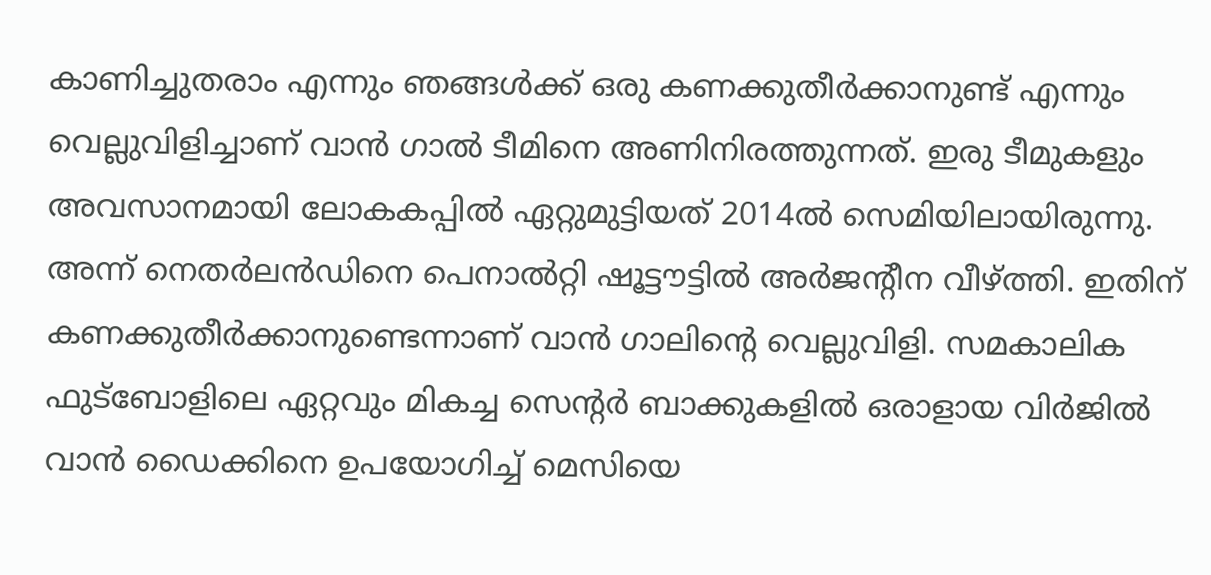കാണിച്ചുതരാം എന്നും ഞങ്ങൾക്ക് ഒരു കണക്കുതീർക്കാനുണ്ട് എന്നും വെല്ലുവിളിച്ചാണ് വാൻ ഗാൽ ടീമിനെ അണിനിരത്തുന്നത്. ഇരു ടീമുകളും അവസാനമായി ലോകകപ്പിൽ ഏറ്റുമുട്ടിയത് 2014ൽ സെമിയിലായിരുന്നു. അന്ന് നെതർലൻഡിനെ പെനാൽറ്റി ഷൂട്ടൗട്ടിൽ അർജൻ്റീന വീഴ്ത്തി. ഇതിന് കണക്കുതീർക്കാനുണ്ടെന്നാണ് വാൻ ഗാലിൻ്റെ വെല്ലുവിളി. സമകാലിക ഫുട്ബോളിലെ ഏറ്റവും മികച്ച സെൻ്റർ ബാക്കുകളിൽ ഒരാളായ വിർജിൽ വാൻ ഡൈക്കിനെ ഉപയോഗിച്ച് മെസിയെ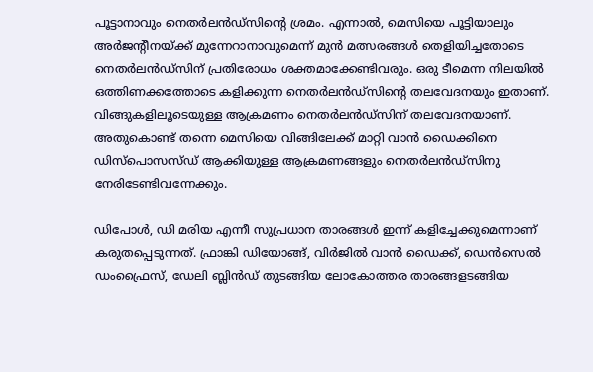പൂട്ടാനാവും നെതർലൻഡ്സിൻ്റെ ശ്രമം. എന്നാൽ, മെസിയെ പൂട്ടിയാലും അർജൻ്റീനയ്ക്ക് മുന്നേറാനാവുമെന്ന് മുൻ മത്സരങ്ങൾ തെളിയിച്ചതോടെ നെതർലൻഡ്സിന് പ്രതിരോധം ശക്തമാക്കേണ്ടിവരും. ഒരു ടീമെന്ന നിലയിൽ ഒത്തിണക്കത്തോടെ കളിക്കുന്ന നെതർലൻഡ്സിൻ്റെ തലവേദനയും ഇതാണ്. വിങ്ങുകളിലൂടെയുള്ള ആക്രമണം നെതർലൻഡ്സിന് തലവേദനയാണ്. അതുകൊണ്ട് തന്നെ മെസിയെ വിങ്ങിലേക്ക് മാറ്റി വാൻ ഡൈക്കിനെ ഡിസ്പൊസസ്ഡ് ആക്കിയുള്ള ആക്രമണങ്ങളും നെതർലൻഡ്സിനു നേരിടേണ്ടിവന്നേക്കും.

ഡിപോൾ, ഡി മരിയ എന്നീ സുപ്രധാന താരങ്ങൾ ഇന്ന് കളിച്ചേക്കുമെന്നാണ് കരുതപ്പെടുന്നത്. ഫ്രാങ്കി ഡിയോങ്ങ്, വിർജിൽ വാൻ ഡൈക്ക്, ഡെൻസെൽ ഡംഫ്രൈസ്, ഡേലി ബ്ലിൻഡ് തുടങ്ങിയ ലോകോത്തര താരങ്ങളടങ്ങിയ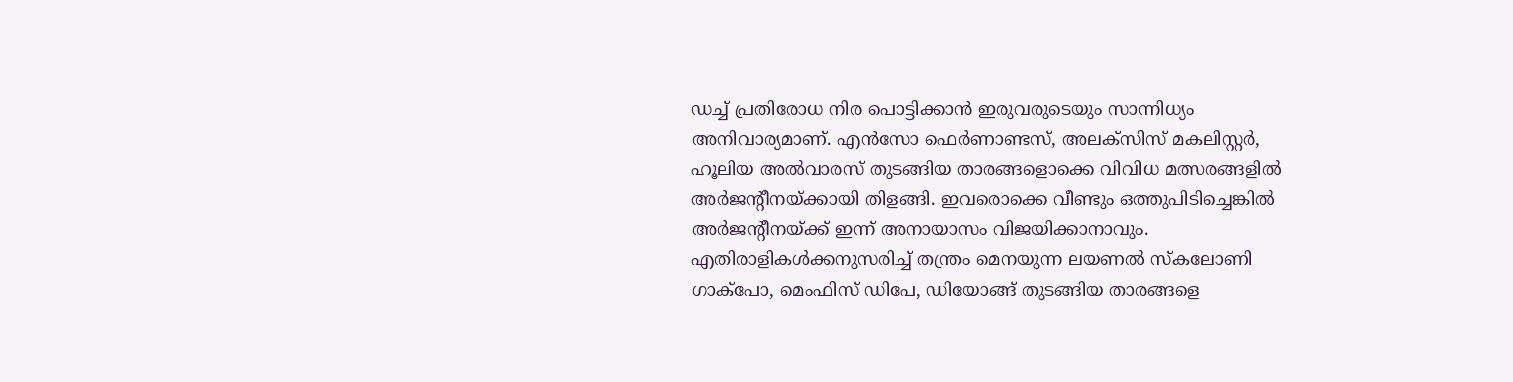ഡച്ച് പ്രതിരോധ നിര പൊട്ടിക്കാൻ ഇരുവരുടെയും സാന്നിധ്യം അനിവാര്യമാണ്. എൻസോ ഫെർണാണ്ടസ്, അലക്സിസ് മകലിസ്റ്റർ, ഹൂലിയ അൽവാരസ് തുടങ്ങിയ താരങ്ങളൊക്കെ വിവിധ മത്സരങ്ങളിൽ അർജൻ്റീനയ്ക്കായി തിളങ്ങി. ഇവരൊക്കെ വീണ്ടും ഒത്തുപിടിച്ചെങ്കിൽ അർജൻ്റീനയ്ക്ക് ഇന്ന് അനായാസം വിജയിക്കാനാവും. എതിരാളികൾക്കനുസരിച്ച് തന്ത്രം മെനയുന്ന ലയണൽ സ്കലോണി ഗാക്പോ, മെംഫിസ് ഡിപേ, ഡിയോങ്ങ് തുടങ്ങിയ താരങ്ങളെ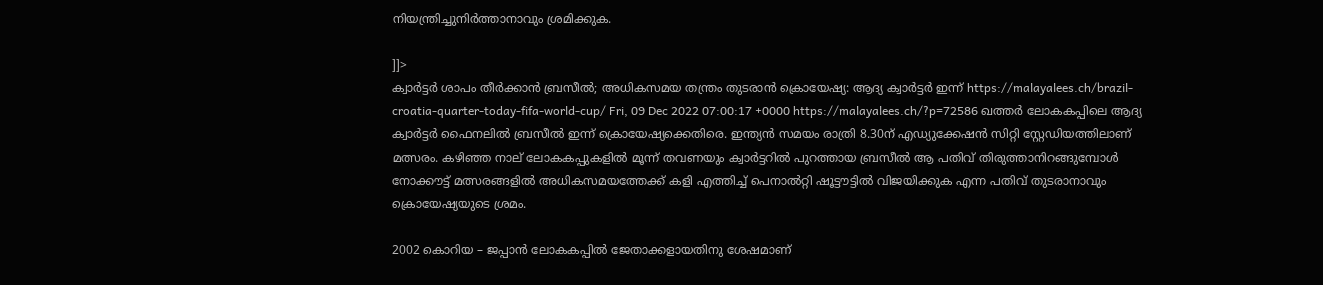നിയന്ത്രിച്ചുനിർത്താനാവും ശ്രമിക്കുക.

]]>
ക്വാർട്ടർ ശാപം തീർക്കാൻ ബ്രസീൽ; അധികസമയ തന്ത്രം തുടരാൻ ക്രൊയേഷ്യ: ആദ്യ ക്വാർട്ടർ ഇന്ന് https://malayalees.ch/brazil-croatia-quarter-today-fifa-world-cup/ Fri, 09 Dec 2022 07:00:17 +0000 https://malayalees.ch/?p=72586 ഖത്തർ ലോകകപ്പിലെ ആദ്യ ക്വാർട്ടർ ഫൈനലിൽ ബ്രസീൽ ഇന്ന് ക്രൊയേഷ്യക്കെതിരെ. ഇന്ത്യൻ സമയം രാത്രി 8.30ന് എഡ്യുക്കേഷൻ സിറ്റി സ്റ്റേഡിയത്തിലാണ് മത്സരം. കഴിഞ്ഞ നാല് ലോകകപ്പുകളിൽ മൂന്ന് തവണയും ക്വാർട്ടറിൽ പുറത്തായ ബ്രസീൽ ആ പതിവ് തിരുത്താനിറങ്ങുമ്പോൾ നോക്കൗട്ട് മത്സരങ്ങളിൽ അധികസമയത്തേക്ക് കളി എത്തിച്ച് പെനാൽറ്റി ഷൂട്ടൗട്ടിൽ വിജയിക്കുക എന്ന പതിവ് തുടരാനാവും ക്രൊയേഷ്യയുടെ ശ്രമം.

2002 കൊറിയ – ജപ്പാൻ ലോകകപ്പിൽ ജേതാക്കളായതിനു ശേഷമാണ്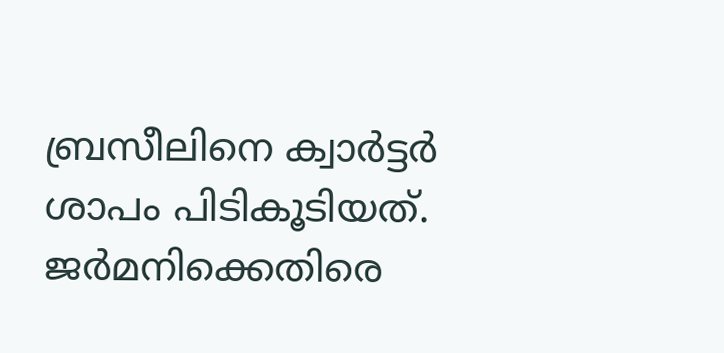ബ്രസീലിനെ ക്വാർട്ടർ ശാപം പിടികൂടിയത്. ജർമനിക്കെതിരെ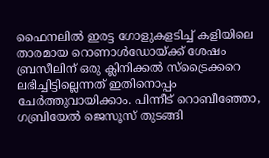ഫൈനലിൽ ഇരട്ട ഗോളുകളടിച്ച് കളിയിലെ താരമായ റൊണാൾഡോയ്ക്ക് ശേഷം ബ്രസീലിന് ഒരു ക്ലിനിക്കൽ സ്ട്രൈക്കറെ ലഭിച്ചിട്ടില്ലെന്നത് ഇതിനൊപ്പം ചേർത്തുവായിക്കാം. പിന്നീട് റൊബീഞ്ഞോ, ഗബ്രിയേൽ ജെസൂസ് തുടങ്ങി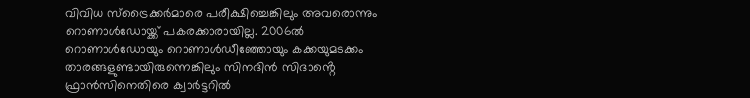വിവിധ സ്ട്രൈക്കർമാരെ പരീക്ഷിച്ചെങ്കിലും അവരൊന്നും റൊണാൾഡോയ്ക്ക് പകരക്കാരായില്ല. 2006ൽ റൊണാൾഡോയും റൊണാൾഡീഞ്ഞോയും കക്കയുമടക്കം താരങ്ങളുണ്ടായിരുന്നെങ്കിലും സിനദിൻ സിദാൻ്റെ ഫ്രാൻസിനെതിരെ ക്വാർട്ടറിൽ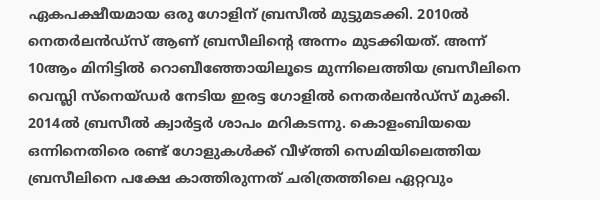ഏകപക്ഷീയമായ ഒരു ഗോളിന് ബ്രസീൽ മുട്ടുമടക്കി. 2010ൽ നെതർലൻഡ്സ് ആണ് ബ്രസീലിൻ്റെ അന്നം മുടക്കിയത്. അന്ന് 10ആം മിനിട്ടിൽ റൊബീഞ്ഞോയിലൂടെ മുന്നിലെത്തിയ ബ്രസീലിനെ വെസ്ലി സ്നെയ്ഡർ നേടിയ ഇരട്ട ഗോളിൽ നെതർലൻഡ്സ് മുക്കി. 2014ൽ ബ്രസീൽ ക്വാർട്ടർ ശാപം മറികടന്നു. കൊളംബിയയെ ഒന്നിനെതിരെ രണ്ട് ഗോളുകൾക്ക് വീഴ്ത്തി സെമിയിലെത്തിയ ബ്രസീലിനെ പക്ഷേ കാത്തിരുന്നത് ചരിത്രത്തിലെ ഏറ്റവും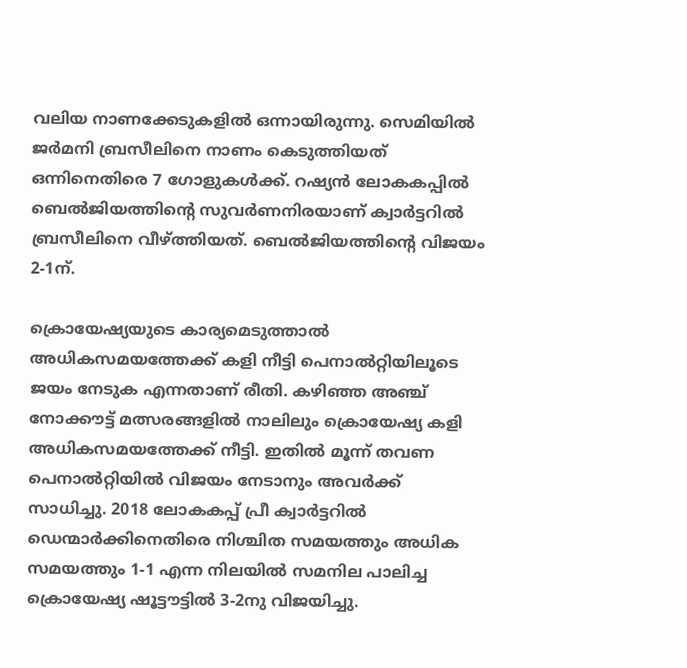വലിയ നാണക്കേടുകളിൽ ഒന്നായിരുന്നു. സെമിയിൽ ജർമനി ബ്രസീലിനെ നാണം കെടുത്തിയത് ഒന്നിനെതിരെ 7 ഗോളുകൾക്ക്. റഷ്യൻ ലോകകപ്പിൽ ബെൽജിയത്തിൻ്റെ സുവർണനിരയാണ് ക്വാർട്ടറിൽ ബ്രസീലിനെ വീഴ്ത്തിയത്. ബെൽജിയത്തിൻ്റെ വിജയം 2-1ന്.

ക്രൊയേഷ്യയുടെ കാര്യമെടുത്താൽ അധികസമയത്തേക്ക് കളി നീട്ടി പെനാൽറ്റിയിലൂടെ ജയം നേടുക എന്നതാണ് രീതി. കഴിഞ്ഞ അഞ്ച് നോക്കൗട്ട് മത്സരങ്ങളിൽ നാലിലും ക്രൊയേഷ്യ കളി അധികസമയത്തേക്ക് നീട്ടി. ഇതിൽ മൂന്ന് തവണ പെനാൽറ്റിയിൽ വിജയം നേടാനും അവർക്ക് സാധിച്ചു. 2018 ലോകകപ്പ് പ്രീ ക്വാർട്ടറിൽ ഡെന്മാർക്കിനെതിരെ നിശ്ചിത സമയത്തും അധിക സമയത്തും 1-1 എന്ന നിലയിൽ സമനില പാലിച്ച ക്രൊയേഷ്യ ഷൂട്ടൗട്ടിൽ 3-2നു വിജയിച്ചു.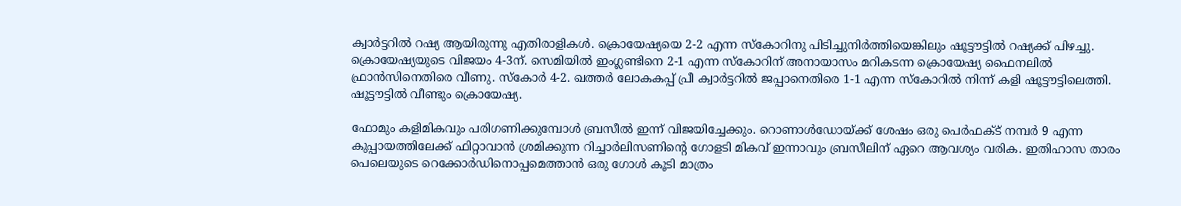ക്വാർട്ടറിൽ റഷ്യ ആയിരുന്നു എതിരാളികൾ. ക്രൊയേഷ്യയെ 2-2 എന്ന സ്കോറിനു പിടിച്ചുനിർത്തിയെങ്കിലും ഷൂട്ടൗട്ടിൽ റഷ്യക്ക് പിഴച്ചു. ക്രൊയേഷ്യയുടെ വിജയം 4-3ന്. സെമിയിൽ ഇംഗ്ലണ്ടിനെ 2-1 എന്ന സ്കോറിന് അനായാസം മറികടന്ന ക്രൊയേഷ്യ ഫൈനലിൽ ഫ്രാൻസിനെതിരെ വീണു. സ്കോർ 4-2. ഖത്തർ ലോകകപ്പ് പ്രീ ക്വാർട്ടറിൽ ജപ്പാനെതിരെ 1-1 എന്ന സ്കോറിൽ നിന്ന് കളി ഷൂട്ടൗട്ടിലെത്തി. ഷൂട്ടൗട്ടിൽ വീണ്ടും ക്രൊയേഷ്യ.

ഫോമും കളിമികവും പരിഗണിക്കുമ്പോൾ ബ്രസീൽ ഇന്ന് വിജയിച്ചേക്കും. റൊണാൾഡോയ്ക്ക് ശേഷം ഒരു പെർഫക്ട് നമ്പർ 9 എന്ന കുപ്പായത്തിലേക്ക് ഫിറ്റാവാൻ ശ്രമിക്കുന്ന റിച്ചാർലിസണിൻ്റെ ഗോളടി മികവ് ഇന്നാവും ബ്രസീലിന് ഏറെ ആവശ്യം വരിക. ഇതിഹാസ താരം പെലെയുടെ റെക്കോർഡിനൊപ്പമെത്താൻ ഒരു ഗോൾ കൂടി മാത്രം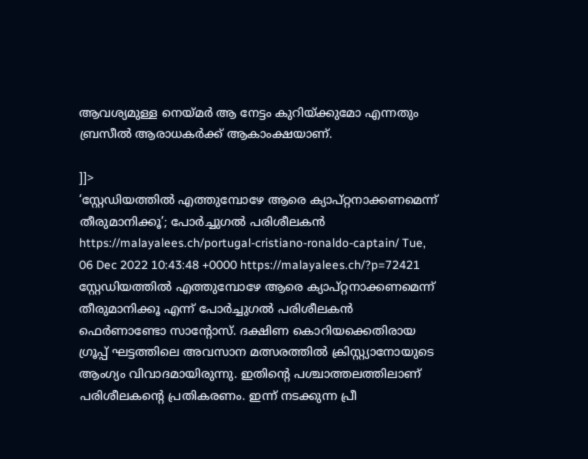ആവശ്യമുള്ള നെയ്‌മർ ആ നേട്ടം കുറിയ്ക്കുമോ എന്നതും ബ്രസീൽ ആരാധകർക്ക് ആകാംക്ഷയാണ്.

]]>
‘സ്റ്റേഡിയത്തിൽ എത്തുമ്പോഴേ ആരെ ക്യാപ്റ്റനാക്കണമെന്ന് തീരുമാനിക്കൂ’; പോർച്ചുഗൽ പരിശീലകൻ https://malayalees.ch/portugal-cristiano-ronaldo-captain/ Tue, 06 Dec 2022 10:43:48 +0000 https://malayalees.ch/?p=72421 സ്റ്റേഡിയത്തിൽ എത്തുമ്പോഴേ ആരെ ക്യാപ്റ്റനാക്കണമെന്ന് തീരുമാനിക്കൂ എന്ന് പോർച്ചുഗൽ പരിശീലകൻ ഫെർണാണ്ടോ സാൻ്റോസ്. ദക്ഷിണ കൊറിയക്കെതിരായ ഗ്രൂപ്പ് ഘട്ടത്തിലെ അവസാന മത്സരത്തിൽ ക്രിസ്റ്റ്യാനോയുടെ ആംഗ്യം വിവാദമായിരുന്നു. ഇതിൻ്റെ പശ്ചാത്തലത്തിലാണ് പരിശീലകൻ്റെ പ്രതികരണം. ഇന്ന് നടക്കുന്ന പ്രീ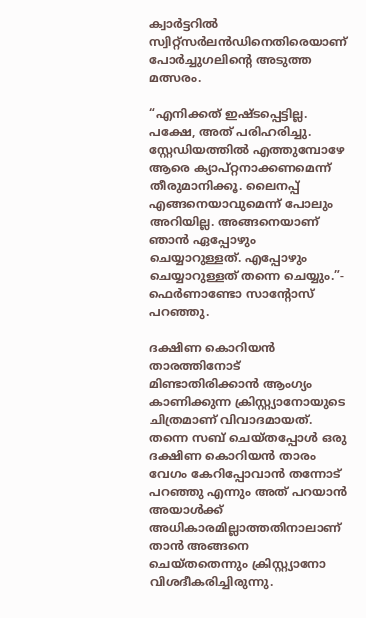ക്വാർട്ടറിൽ സ്വിറ്റ്സർലൻഡിനെതിരെയാണ് പോർച്ചുഗലിൻ്റെ അടുത്ത മത്സരം.

“എനിക്കത് ഇഷ്ടപ്പെട്ടില്ല. പക്ഷേ, അത് പരിഹരിച്ചു. സ്റ്റേഡിയത്തിൽ എത്തുമ്പോഴേ ആരെ ക്യാപ്റ്റനാക്കണമെന്ന് തീരുമാനിക്കൂ. ലൈനപ്പ് എങ്ങനെയാവുമെന്ന് പോലും അറിയില്ല. അങ്ങനെയാണ് ഞാൻ ഏപ്പോഴും ചെയ്യാറുള്ളത്. എപ്പോഴും ചെയ്യാറുള്ളത് തന്നെ ചെയ്യും.”- ഫെർണാണ്ടോ സാൻ്റോസ് പറഞ്ഞു.

ദക്ഷിണ കൊറിയൻ താരത്തിനോട് മിണ്ടാതിരിക്കാൻ ആംഗ്യം കാണിക്കുന്ന ക്രിസ്റ്റ്യാനോയുടെ ചിത്രമാണ് വിവാദമായത്. തന്നെ സബ് ചെയ്തപ്പോൾ ഒരു ദക്ഷിണ കൊറിയൻ താരം വേഗം കേറിപ്പോവാൻ തന്നോട് പറഞ്ഞു എന്നും അത് പറയാൻ അയാൾക്ക് അധികാരമില്ലാത്തതിനാലാണ് താൻ അങ്ങനെ ചെയ്തതെന്നും ക്രിസ്റ്റ്യാനോ വിശദീകരിച്ചിരുന്നു.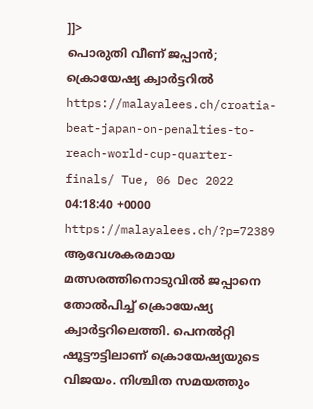]]>
പൊരുതി വീണ് ജപ്പാൻ; ക്രൊയേഷ്യ ക്വാര്‍ട്ടറില്‍ https://malayalees.ch/croatia-beat-japan-on-penalties-to-reach-world-cup-quarter-finals/ Tue, 06 Dec 2022 04:18:40 +0000 https://malayalees.ch/?p=72389 ആവേശകരമായ മത്സരത്തിനൊടുവിൽ ജപ്പാനെ തോൽപിച്ച് ക്രൊയേഷ്യ ക്വാർട്ടറിലെത്തി. പെനൽറ്റി ഷൂട്ടൗട്ടിലാണ് ക്രൊയേഷ്യയുടെ വിജയം. നിശ്ചിത സമയത്തും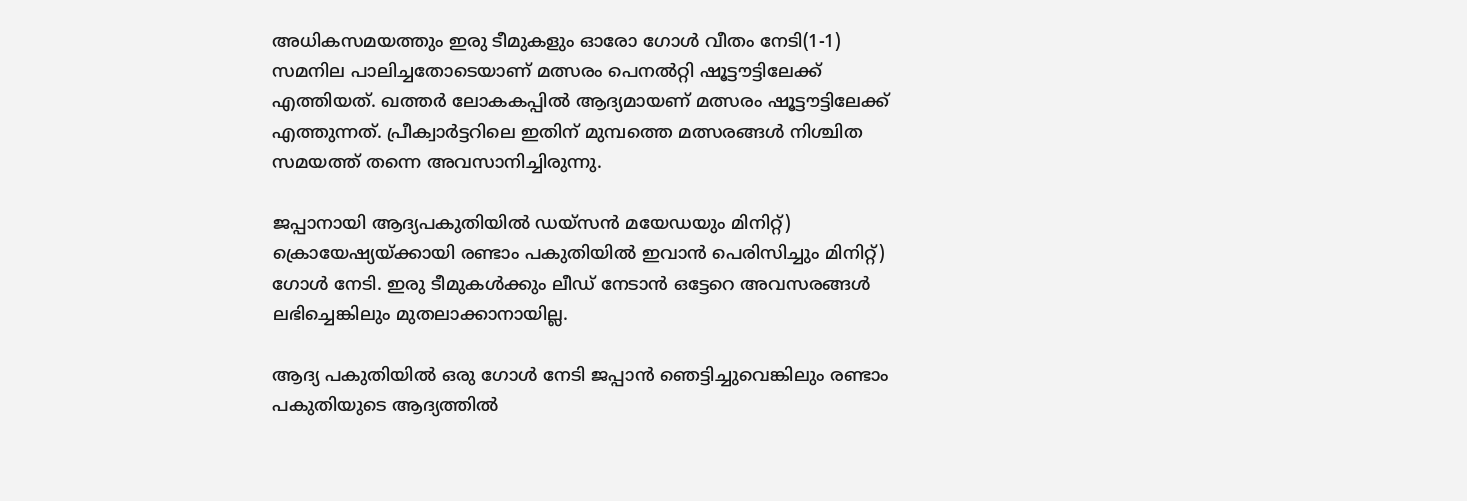അധികസമയത്തും ഇരു ടീമുകളും ഓരോ ഗോൾ വീതം നേടി(1-1) സമനില പാലിച്ചതോടെയാണ് മത്സരം പെനൽറ്റി ഷൂട്ടൗട്ടിലേക്ക് എത്തിയത്. ഖത്തർ ലോകകപ്പിൽ ആദ്യമായണ് മത്സരം ഷൂട്ടൗട്ടിലേക്ക് എത്തുന്നത്. പ്രീക്വാർട്ടറിലെ ഇതിന് മുമ്പത്തെ മത്സരങ്ങൾ നിശ്ചിത സമയത്ത് തന്നെ അവസാനിച്ചിരുന്നു.

ജപ്പാനായി ആദ്യപകുതിയിൽ ഡയ്സൻ മയേഡയും മിനിറ്റ്) ക്രൊയേഷ്യയ്‌ക്കായി രണ്ടാം പകുതിയിൽ ഇവാൻ പെരിസിച്ചും മിനിറ്റ്) ഗോൾ നേടി. ഇരു ടീമുകൾക്കും ലീഡ് നേടാൻ ഒട്ടേറെ അവസരങ്ങൾ ലഭിച്ചെങ്കിലും മുതലാക്കാനായില്ല.

ആദ്യ പകുതിയിൽ ഒരു ഗോൾ നേടി ജപ്പാൻ ഞെട്ടിച്ചുവെങ്കിലും രണ്ടാം പകുതിയുടെ ആദ്യത്തിൽ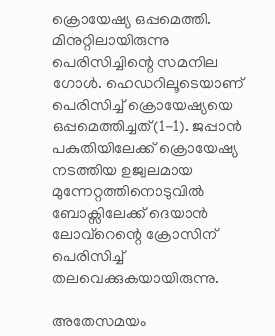ക്രൊയേഷ്യ ഒപ്പമെത്തി. മിനുറ്റിലായിരുന്നു പെരിസിച്ചിന്റെ സമനില ഗോൾ. ഹെഡറിലൂടെയാണ് പെരിസിച്ച് ക്രൊയേഷ്യയെ ഒപ്പമെത്തിച്ചത്(1-1). ജപ്പാൻ പകുതിയിലേക്ക് ക്രൊയേഷ്യ നടത്തിയ ഉജ്വലമായ മുന്നേറ്റത്തിനൊടുവിൽ ബോക്സിലേക്ക് ദെയാൻ ലോവ്‌റെന്റെ ക്രോസിന് പെരിസിച്ച് തലവെക്കുകയായിരുന്നു.

അതേസമയം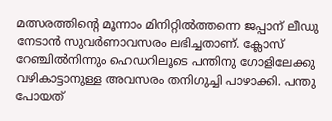മത്സരത്തിന്റെ മൂന്നാം മിനിറ്റിൽത്തന്നെ ജപ്പാന് ലീഡു നേടാൻ സുവർണാവസരം ലഭിച്ചതാണ്. ക്ലോസ് റേഞ്ചിൽനിന്നും ഹെഡറിലൂടെ പന്തിനു ഗോളിലേക്കു വഴികാട്ടാനുള്ള അവസരം തനിഗുച്ചി പാഴാക്കി. പന്തു പോയത്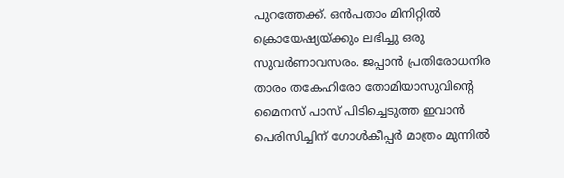പുറത്തേക്ക്. ഒൻപതാം മിനിറ്റിൽ ക്രൊയേഷ്യയ്ക്കും ലഭിച്ചു ഒരു സുവർണാവസരം. ജപ്പാൻ പ്രതിരോധനിര താരം തകേഹിരോ തോമിയാസുവിന്റെ മൈനസ് പാസ് പിടിച്ചെടുത്ത ഇവാൻ പെരിസിച്ചിന് ഗോൾകീപ്പർ മാത്രം മുന്നിൽ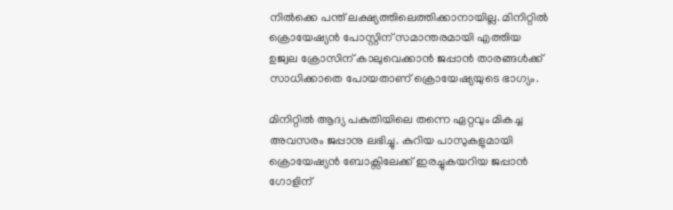നിൽക്കെ പന്ത് ലക്ഷ്യത്തിലെത്തിക്കാനായില്ല. മിനിറ്റിൽ ക്രൊയേഷ്യൻ പോസ്റ്റിന് സമാന്തരമായി എത്തിയ ഉജ്വല ക്രോസിന് കാലുവെക്കാൻ ജപ്പാൻ താരങ്ങൾക്ക് സാധിക്കാതെ പോയതാണ് ക്രൊയേഷ്യയുടെ ഭാഗ്യം.

മിനിറ്റിൽ ആദ്യ പകുതിയിലെ തന്നെ ഏറ്റവും മികച്ച അവസരം ജപ്പാനു ലഭിച്ചു. കുറിയ പാസുകളുമായി ക്രൊയേഷ്യൻ ബോക്സിലേക്ക് ഇരച്ചുകയറിയ ജപ്പാൻ ഗോളിന്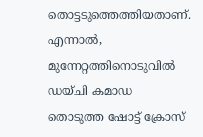തൊട്ടടുത്തെത്തിയതാണ്. എന്നാൽ, മുന്നേറ്റത്തിനൊടുവിൽ ഡയ്ചി കമാഡ തൊടുത്ത ഷോട്ട് ക്രോസ്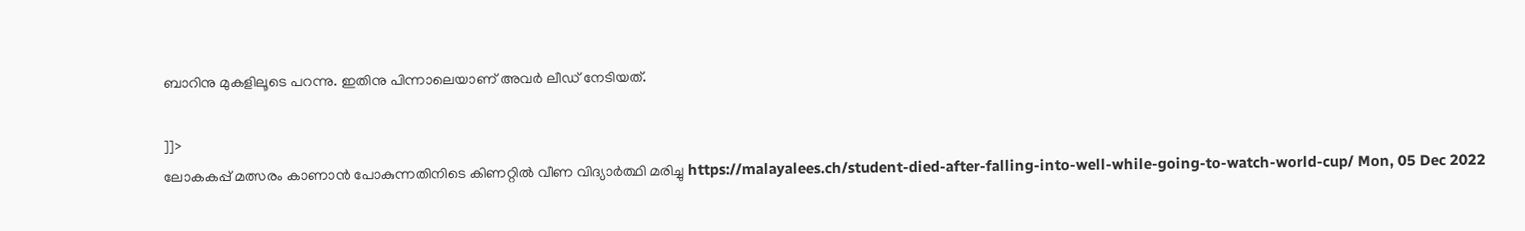ബാറിനു മുകളിലൂടെ പറന്നു. ഇതിനു പിന്നാലെയാണ് അവർ ലീഡ് നേടിയത്.

]]>
ലോകകപ്പ് മത്സരം കാണാന്‍ പോകുന്നതിനിടെ കിണറ്റില്‍ വീണ വിദ്യാര്‍ത്ഥി മരിച്ചു https://malayalees.ch/student-died-after-falling-into-well-while-going-to-watch-world-cup/ Mon, 05 Dec 2022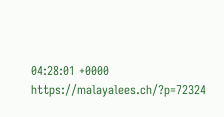04:28:01 +0000 https://malayalees.ch/?p=72324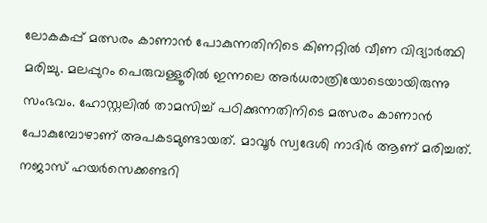ലോകകപ്പ് മത്സരം കാണാന്‍ പോകുന്നതിനിടെ കിണറ്റില്‍ വീണ വിദ്യാര്‍ത്ഥി മരിച്ചു. മലപ്പുറം പെരുവള്ളൂരില്‍ ഇന്നലെ അര്‍ധരാത്രിയോടെയായിരുന്നു സംഭവം. ഹോസ്റ്റലില്‍ താമസിച്ച് പഠിക്കുന്നതിനിടെ മത്സരം കാണാന്‍ പോകുമ്പോഴാണ് അപകടമുണ്ടായത്. മാവൂര്‍ സ്വദേശി നാദിര്‍ ആണ് മരിച്ചത്. നജാസ് ഹയര്‍സെക്കണ്ടറി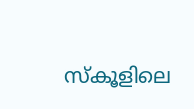സ്‌കൂളിലെ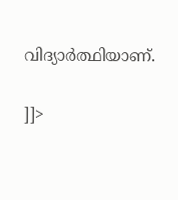വിദ്യാര്‍ത്ഥിയാണ്.

]]>